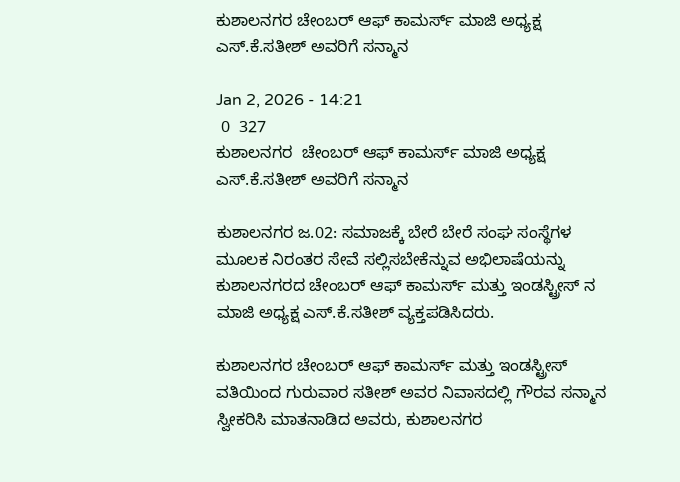ಕುಶಾಲನಗರ ಚೇಂಬರ್ ಆಫ್ ಕಾಮರ್ಸ್ ಮಾಜಿ ಅಧ್ಯಕ್ಷ ಎಸ್.ಕೆ.ಸತೀಶ್ ಅವರಿಗೆ ಸನ್ಮಾನ

Jan 2, 2026 - 14:21
 0  327
ಕುಶಾಲನಗರ  ಚೇಂಬರ್ ಆಫ್ ಕಾಮರ್ಸ್ ಮಾಜಿ ಅಧ್ಯಕ್ಷ ಎಸ್.ಕೆ.ಸತೀಶ್ ಅವರಿಗೆ ಸನ್ಮಾನ

ಕುಶಾಲನಗರ ಜ.02: ಸಮಾಜಕ್ಕೆ ಬೇರೆ ಬೇರೆ ಸಂಘ ಸಂಸ್ಥೆಗಳ ಮೂಲಕ ನಿರಂತರ ಸೇವೆ ಸಲ್ಲಿಸಬೇಕೆನ್ನುವ ಅಭಿಲಾಷೆಯನ್ನು ಕುಶಾಲನಗರದ ಚೇಂಬರ್ ಆಫ್ ಕಾಮರ್ಸ್ ಮತ್ತು ಇಂಡಸ್ಟ್ರೀಸ್ ನ ಮಾಜಿ ಅಧ್ಯಕ್ಷ ಎಸ್.ಕೆ.ಸತೀಶ್ ವ್ಯಕ್ತಪಡಿಸಿದರು.

ಕುಶಾಲನಗರ ಚೇಂಬರ್ ಆಫ್ ಕಾಮರ್ಸ್ ಮತ್ತು ಇಂಡಸ್ಟ್ರೀಸ್ ವತಿಯಿಂದ ಗುರುವಾರ ಸತೀಶ್ ಅವರ ನಿವಾಸದಲ್ಲಿ ಗೌರವ ಸನ್ಮಾನ ಸ್ವೀಕರಿಸಿ ಮಾತನಾಡಿದ ಅವರು, ಕುಶಾಲನಗರ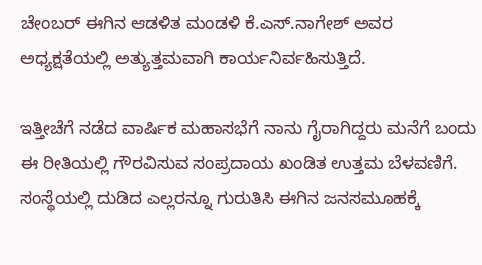ಚೇಂಬರ್ ಈಗಿನ ಆಡಳಿತ ಮಂಡಳಿ ಕೆ.ಎಸ್.ನಾಗೇಶ್ ಅವರ ಅಧ್ಯಕ್ಷತೆಯಲ್ಲಿ ಅತ್ಯುತ್ತಮವಾಗಿ ಕಾರ್ಯನಿರ್ವಹಿಸುತ್ತಿದೆ.

ಇತ್ತೀಚೆಗೆ ನಡೆದ ವಾರ್ಷಿಕ ಮಹಾಸಭೆಗೆ ನಾನು ಗೈರಾಗಿದ್ದರು ಮನೆಗೆ ಬಂದು ಈ ರೀತಿಯಲ್ಲಿ ಗೌರವಿಸುವ ಸಂಪ್ರದಾಯ ಖಂಡಿತ ಉತ್ತಮ ಬೆಳವಣಿಗೆ. ಸಂಸ್ಥೆಯಲ್ಲಿ ದುಡಿದ ಎಲ್ಲರನ್ನೂ ಗುರುತಿಸಿ ಈಗಿನ ಜನಸಮೂಹಕ್ಕೆ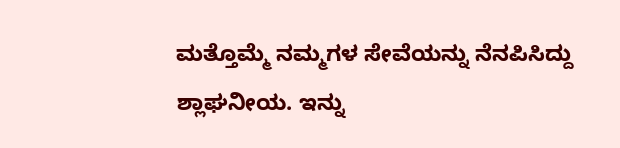ಮತ್ತೊಮ್ಮೆ ನಮ್ಮಗಳ ಸೇವೆಯನ್ನು ನೆನಪಿಸಿದ್ದು ಶ್ಲಾಘನೀಯ. ಇನ್ನು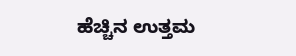ಹೆಚ್ಚಿನ ಉತ್ತಮ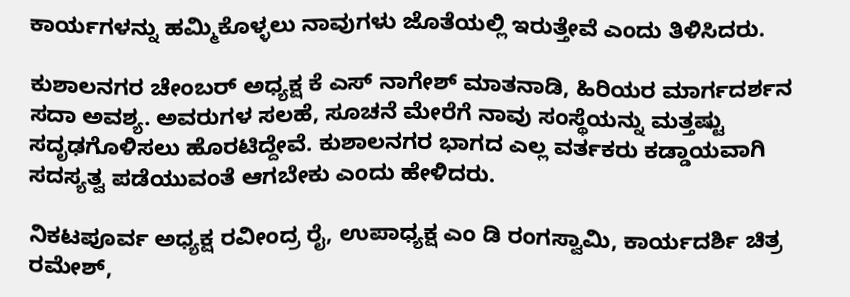ಕಾರ್ಯಗಳನ್ನು ಹಮ್ಮಿಕೊಳ್ಳಲು ನಾವುಗಳು ಜೊತೆಯಲ್ಲಿ ಇರುತ್ತೇವೆ ಎಂದು ತಿಳಿಸಿದರು.

ಕುಶಾಲನಗರ ಚೇಂಬರ್ ಅಧ್ಯಕ್ಷ ಕೆ ಎಸ್ ನಾಗೇಶ್ ಮಾತನಾಡಿ, ಹಿರಿಯರ ಮಾರ್ಗದರ್ಶನ ಸದಾ ಅವಶ್ಯ. ಅವರುಗಳ ಸಲಹೆ, ಸೂಚನೆ ಮೇರೆಗೆ ನಾವು ಸಂಸ್ಥೆಯನ್ನು ಮತ್ತಷ್ಟು ಸದೃಢಗೊಳಿಸಲು ಹೊರಟಿದ್ದೇವೆ. ಕುಶಾಲನಗರ ಭಾಗದ ಎಲ್ಲ ವರ್ತಕರು ಕಡ್ಡಾಯವಾಗಿ ಸದಸ್ಯತ್ವ ಪಡೆಯುವಂತೆ ಆಗಬೇಕು ಎಂದು ಹೇಳಿದರು.

ನಿಕಟಪೂರ್ವ ಅಧ್ಯಕ್ಷ ರವೀಂದ್ರ ರೈ, ಉಪಾಧ್ಯಕ್ಷ ಎಂ ಡಿ ರಂಗಸ್ವಾಮಿ, ಕಾರ್ಯದರ್ಶಿ ಚಿತ್ರ ರಮೇಶ್,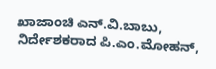ಖಾಜಾಂಚಿ ಎನ್.ವಿ.ಬಾಬು, ನಿರ್ದೇಶಕರಾದ ಪಿ.ಎಂ.ಮೋಹನ್,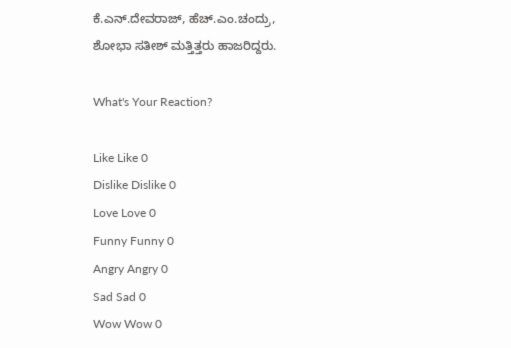ಕೆ.ಎನ್.ದೇವರಾಜ್, ಹೆಚ್.ಎಂ.ಚಂದ್ರು, ಶೋಭಾ ಸತೀಶ್ ಮತ್ತಿತ್ತರು ಹಾಜರಿದ್ದರು.

What's Your Reaction?

Like Like 0
Dislike Dislike 0
Love Love 0
Funny Funny 0
Angry Angry 0
Sad Sad 0
Wow Wow 0